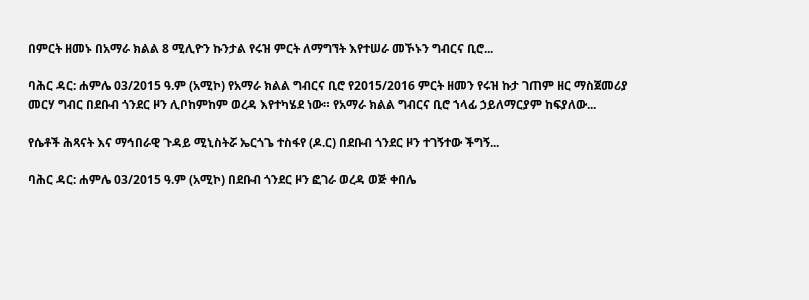በምርት ዘመኑ በአማራ ክልል 8 ሚሊዮን ኩንታል የሩዝ ምርት ለማግኘት እየተሠራ መኾኑን ግብርና ቢሮ...

ባሕር ዳር: ሐምሌ 03/2015 ዓ.ም (አሚኮ) የአማራ ክልል ግብርና ቢሮ የ2015/2016 ምርት ዘመን የሩዝ ኩታ ገጠም ዘር ማስጀመሪያ መርሃ ግብር በደቡብ ጎንደር ዞን ሊቦከምከም ወረዳ እየተካሄደ ነው። የአማራ ክልል ግብርና ቢሮ ኀላፊ ኃይለማርያም ከፍያለው...

የሴቶች ሕጻናት እና ማኅበራዊ ጉዳይ ሚኒስትሯ ኤርጎጌ ተስፋየ (ዶ.ር) በደቡብ ጎንደር ዞን ተገኝተው ችግኝ...

ባሕር ዳር: ሐምሌ 03/2015 ዓ.ም (አሚኮ) በደቡብ ጎንደር ዞን ፎገራ ወረዳ ወጅ ቀበሌ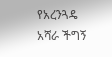የአረንጓዴ አሻራ ችግኝ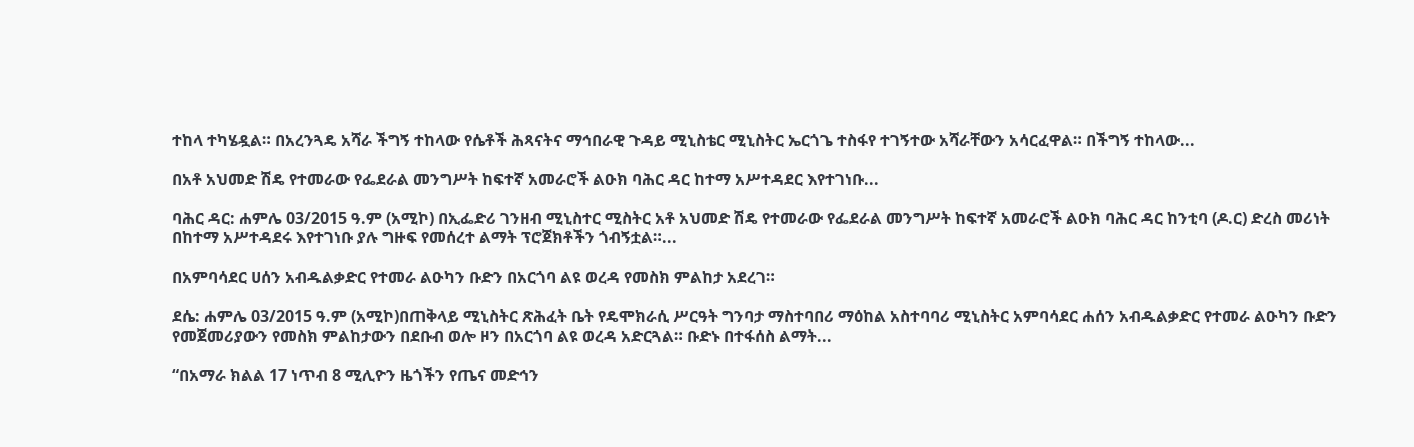ተከላ ተካሄዷል። በአረንጓዴ አሻራ ችግኝ ተከላው የሴቶች ሕጻናትና ማኅበራዊ ጉዳይ ሚኒስቴር ሚኒስትር ኤርጎጌ ተስፋየ ተገኝተው አሻራቸውን አሳርፈዋል። በችግኝ ተከላው...

በአቶ አህመድ ሽዴ የተመራው የፌደራል መንግሥት ከፍተኛ አመራሮች ልዑክ ባሕር ዳር ከተማ አሥተዳደር እየተገነቡ...

ባሕር ዳር: ሐምሌ 03/2015 ዓ.ም (አሚኮ) በኢፌድሪ ገንዘብ ሚኒስተር ሚስትር አቶ አህመድ ሽዴ የተመራው የፌደራል መንግሥት ከፍተኛ አመራሮች ልዑክ ባሕር ዳር ከንቲባ (ዶ.ር) ድረስ መሪነት በከተማ አሥተዳደሩ እየተገነቡ ያሉ ግዙፍ የመሰረተ ልማት ፕሮጀክቶችን ጎብኝቷል።...

በአምባሳደር ሀሰን አብዱልቃድር የተመራ ልዑካን ቡድን በአርጎባ ልዩ ወረዳ የመስክ ምልከታ አደረገ።

ደሴ: ሐምሌ 03/2015 ዓ.ም (አሚኮ)በጠቅላይ ሚኒስትር ጽሕፈት ቤት የዴሞክራሲ ሥርዓት ግንባታ ማስተባበሪ ማዕከል አስተባባሪ ሚኒስትር አምባሳደር ሐሰን አብዱልቃድር የተመራ ልዑካን ቡድን የመጀመሪያውን የመስክ ምልከታውን በደቡብ ወሎ ዞን በአርጎባ ልዩ ወረዳ አድርጓል። ቡድኑ በተፋሰስ ልማት...

“በአማራ ክልል 17 ነጥብ 8 ሚሊዮን ዜጎችን የጤና መድኅን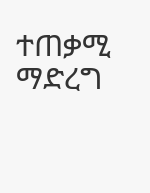ተጠቃሚ ማድረግ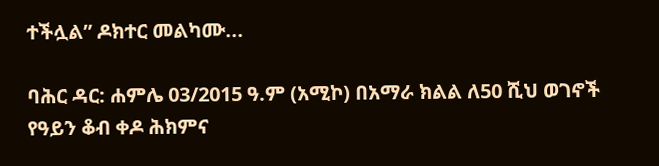ተችሏል” ዶክተር መልካሙ...

ባሕር ዳር: ሐምሌ 03/2015 ዓ.ም (አሚኮ) በአማራ ክልል ለ50 ሺህ ወገኖች የዓይን ቆብ ቀዶ ሕክምና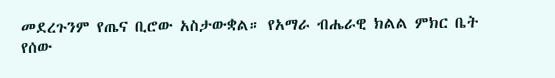መደረጉንም የጤና ቢሮው አስታውቋል። የአማራ ብሔራዊ ክልል ምክር ቤት የሰው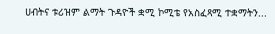ሀብትና ቱሪዝም ልማት ጉዳዮች ቋሚ ኮሚቴ የአስፈጻሚ ተቋማትን...